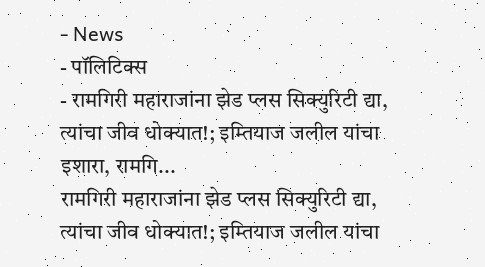- News
- पॉलिटिक्स
- रामगिरी महाराजांना झेड प्लस सिक्युरिटी द्या, त्यांचा जीव धोक्यात!; इम्तियाज जलील यांचा इशारा, रामगि...
रामगिरी महाराजांना झेड प्लस सिक्युरिटी द्या, त्यांचा जीव धोक्यात!; इम्तियाज जलील यांचा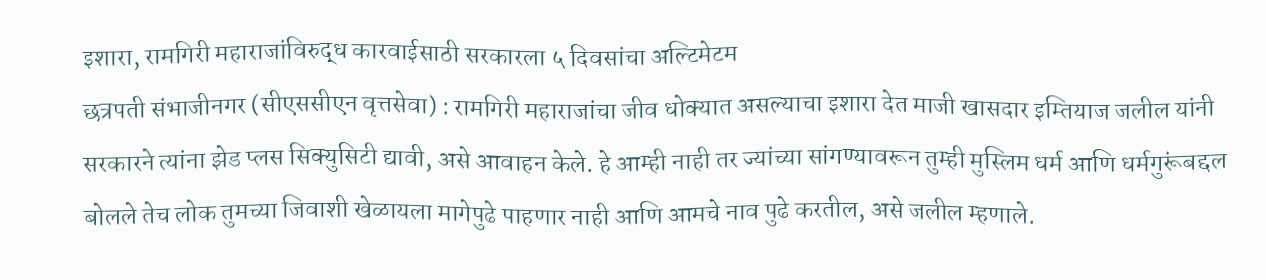इशारा, रामगिरी महाराजांविरुद्ध कारवाईसाठी सरकारला ५ दिवसांचा अल्टिमेटम
छत्रपती संभाजीनगर (सीएससीएन वृत्तसेवा) : रामगिरी महाराजांचा जीव धोक्यात असल्याचा इशारा देत माजी खासदार इम्तियाज जलील यांनी सरकारने त्यांना झेड प्लस सिक्युसिटी द्यावी, असे आवाहन केले. हे आम्ही नाही तर ज्यांच्या सांगण्यावरून तुम्ही मुस्लिम धर्म आणि धर्मगुरूंबद्दल बोलले तेच लोक तुमच्या जिवाशी खेळायला मागेपुढे पाहणार नाही आणि आमचे नाव पुढे करतील, असे जलील म्हणाले.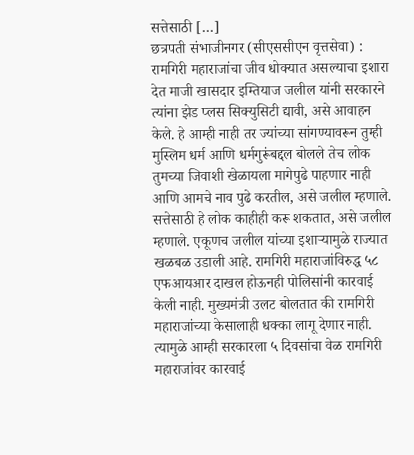सत्तेसाठी […]
छत्रपती संभाजीनगर (सीएससीएन वृत्तसेवा) : रामगिरी महाराजांचा जीव धोक्यात असल्याचा इशारा देत माजी खासदार इम्तियाज जलील यांनी सरकारने त्यांना झेड प्लस सिक्युसिटी द्यावी, असे आवाहन केले. हे आम्ही नाही तर ज्यांच्या सांगण्यावरून तुम्ही मुस्लिम धर्म आणि धर्मगुरूंबद्दल बोलले तेच लोक तुमच्या जिवाशी खेळायला मागेपुढे पाहणार नाही आणि आमचे नाव पुढे करतील, असे जलील म्हणाले. सत्तेसाठी हे लोक काहीही करू शकतात, असे जलील म्हणाले. एकूणच जलील यांच्या इशाऱ्यामुळे राज्यात खळबळ उडाली आहे. रामगिरी महाराजांविरुद्ध ५८ एफआयआर दाखल होऊनही पोलिसांनी कारवाई केली नाही. मुख्यमंत्री उलट बोलतात की रामगिरी महाराजांच्या केसालाही धक्का लागू देणार नाही. त्यामुळे आम्ही सरकारला ५ दिवसांचा वेळ रामगिरी महाराजांवर कारवाई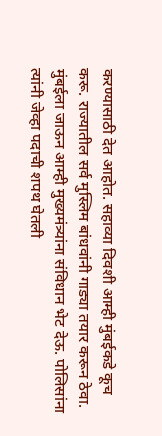करण्यासाठी देत आहोत. सहाव्या दिवशी आम्ही मुंबईकडे कूच करू. राज्यातील सर्व मुस्लिम बांधवांनी गाड्या तयार करून ठेवा. मुंबईला जाऊन आम्ही मुख्यमंत्र्यांना संविधान भेट देऊ. पोलिसांना त्यांनी जेव्हा पदाची शपथ घेतली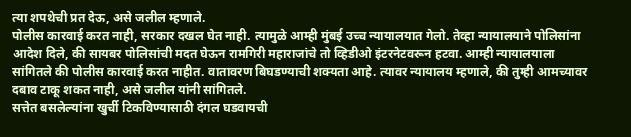त्या शपथेची प्रत देऊ, असे जलील म्हणाले.
पोलीस कारवाई करत नाही, सरकार दखल घेत नाही. त्यामुळे आम्ही मुंबई उच्च न्यायालयात गेलो. तेव्हा न्यायालयाने पोलिसांना आदेश दिले, की सायबर पोलिसांची मदत घेऊन रामगिरी महाराजांचे तो व्हिडीओ इंटरनेटवरून हटवा. आम्ही न्यायालयाला सांगितले की पोलीस कारवाई करत नाहीत. वातावरण बिघडण्याची शक्यता आहे. त्यावर न्यायालय म्हणाले, की तुम्ही आमच्यावर दबाव टाकू शकत नाही, असे जलील यांनी सांगितले.
सत्तेत बसलेल्यांना खुर्ची टिकविण्यासाठी दंगल घडवायची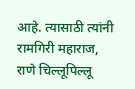आहे. त्यासाठी त्यांनी रामगिरी महाराज, राणे चिल्लूपिल्लू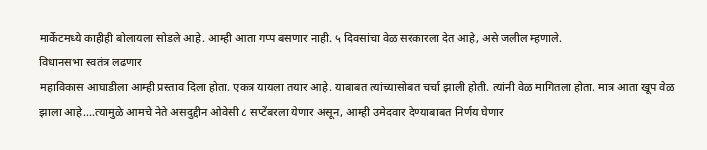मार्केटमध्ये काहीही बोलायला सोडले आहे. आम्ही आता गप्प बसणार नाही. ५ दिवसांचा वेळ सरकारला देत आहे, असे जलील म्हणाले.
विधानसभा स्वतंत्र लढणार
महाविकास आघाडीला आम्ही प्रस्ताव दिला होता. एकत्र यायला तयार आहे. याबाबत त्यांच्यासोबत चर्चा झाली होती. त्यांनी वेळ मागितला होता. मात्र आता खूप वेळ झाला आहे….त्यामुळे आमचे नेते असदुद्दीन ओवेसी ८ सप्टेंबरला येणार असून, आम्ही उमेदवार देण्याबाबत निर्णय घेणार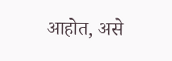आहोत, असे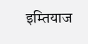इम्तियाज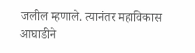जलील म्हणाले. त्यानंतर महाविकास आघाडीने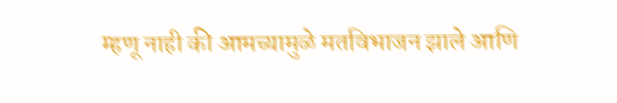म्हणू नाही की आमच्यामुळे मतविभाजन झाले आणि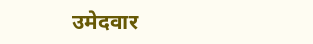उमेदवार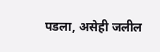पडला, असेही जलील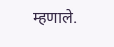म्हणाले.